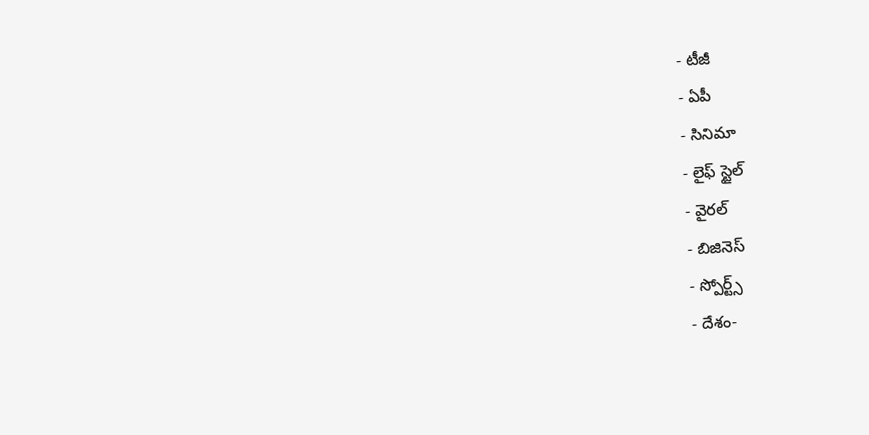- టీజీ
- ఏపీ
- సినిమా
- లైఫ్ స్టైల్
- వైరల్
- బిజినెస్
- స్పోర్ట్స్
- దేశం-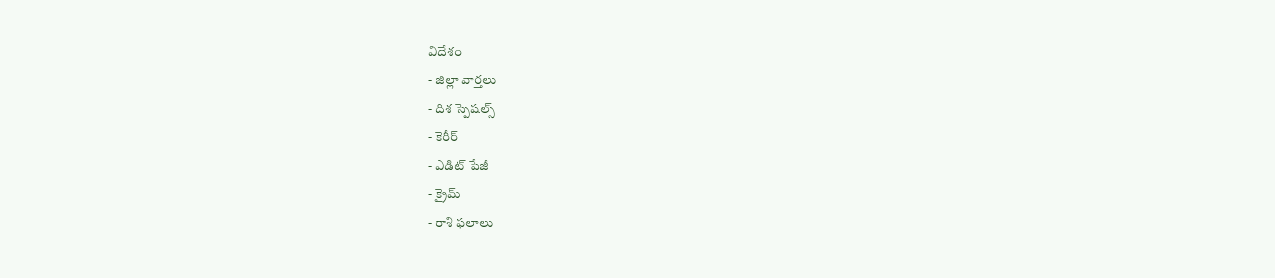విదేశం
- జిల్లా వార్తలు
- దిశ స్పెషల్స్
- కెరీర్
- ఎడిట్ పేజీ
- క్రైమ్
- రాశి ఫలాలు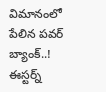విమానంలో పేలిన పవర్ బ్యాంక్..! ఈస్టర్న్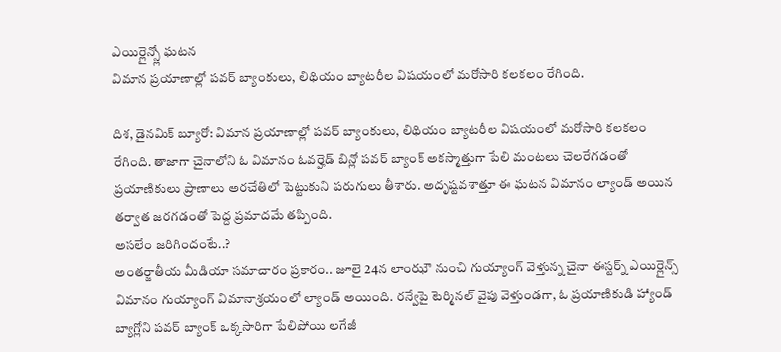ఎయిర్లైన్స్లో ఘటన
విమాన ప్రయాణాల్లో పవర్ బ్యాంకులు, లిథియం బ్యాటరీల విషయంలో మరోసారి కలకలం రేగింది.

దిశ, డైనమిక్ బ్యూరో: విమాన ప్రయాణాల్లో పవర్ బ్యాంకులు, లిథియం బ్యాటరీల విషయంలో మరోసారి కలకలం రేగింది. తాజాగా చైనాలోని ఓ విమానం ఓవర్హెడ్ బిన్లో పవర్ బ్యాంక్ అకస్మాత్తుగా పేలి మంటలు చెలరేగడంతో ప్రయాణికులు ప్రాణాలు అరచేతిలో పెట్టుకుని పరుగులు తీశారు. అదృష్టవశాత్తూ ఈ ఘటన విమానం ల్యాండ్ అయిన తర్వాత జరగడంతో పెద్ద ప్రమాదమే తప్పింది.
అసలేం జరిగిందంటే..?
అంతర్జాతీయ మీడియా సమాచారం ప్రకారం.. జూలై 24న లాంఝౌ నుంచి గుయ్యాంగ్ వెళ్తున్న చైనా ఈస్టర్న్ ఎయిర్లైన్స్ విమానం గుయ్యాంగ్ విమానాశ్రయంలో ల్యాండ్ అయింది. రన్వేపై టెర్మినల్ వైపు వెళ్తుండగా, ఓ ప్రయాణికుడి హ్యాండ్ బ్యాగ్లోని పవర్ బ్యాంక్ ఒక్కసారిగా పేలిపోయి లగేజీ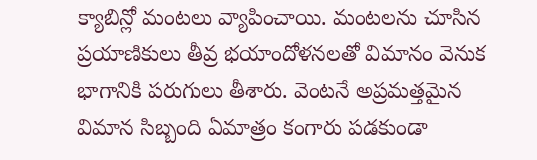క్యాబిన్లో మంటలు వ్యాపించాయి. మంటలను చూసిన ప్రయాణికులు తీవ్ర భయాందోళనలతో విమానం వెనుక భాగానికి పరుగులు తీశారు. వెంటనే అప్రమత్తమైన విమాన సిబ్బంది ఏమాత్రం కంగారు పడకుండా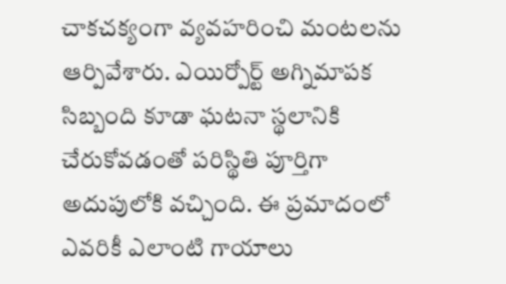చాకచక్యంగా వ్యవహరించి మంటలను ఆర్పివేశారు. ఎయిర్పోర్ట్ అగ్నిమాపక సిబ్బంది కూడా ఘటనా స్థలానికి చేరుకోవడంతో పరిస్థితి పూర్తిగా అదుపులోకి వచ్చింది. ఈ ప్రమాదంలో ఎవరికీ ఎలాంటి గాయాలు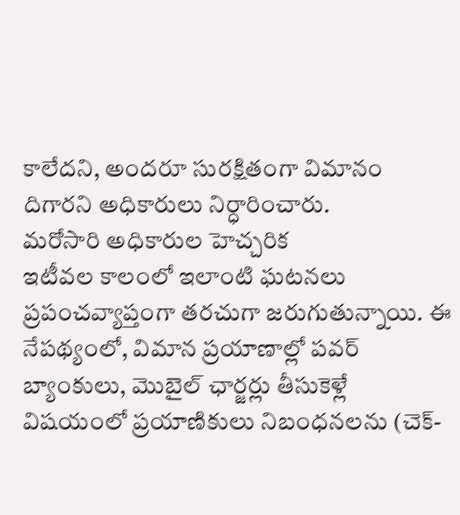కాలేదని, అందరూ సురక్షితంగా విమానం దిగారని అధికారులు నిర్ధారించారు.
మరోసారి అధికారుల హెచ్చరిక
ఇటీవల కాలంలో ఇలాంటి ఘటనలు ప్రపంచవ్యాప్తంగా తరచుగా జరుగుతున్నాయి. ఈ నేపథ్యంలో, విమాన ప్రయాణాల్లో పవర్ బ్యాంకులు, మొబైల్ ఛార్జర్లు తీసుకెళ్లే విషయంలో ప్రయాణికులు నిబంధనలను (చెక్-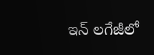ఇన్ లగేజీలో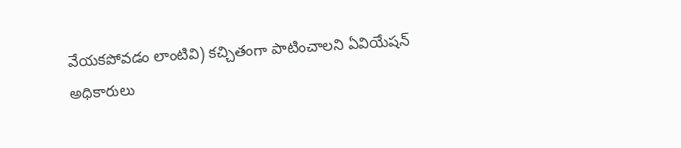వేయకపోవడం లాంటివి) కచ్చితంగా పాటించాలని ఏవియేషన్ అధికారులు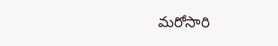మరోసారి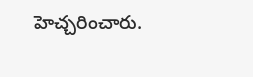హెచ్చరించారు.